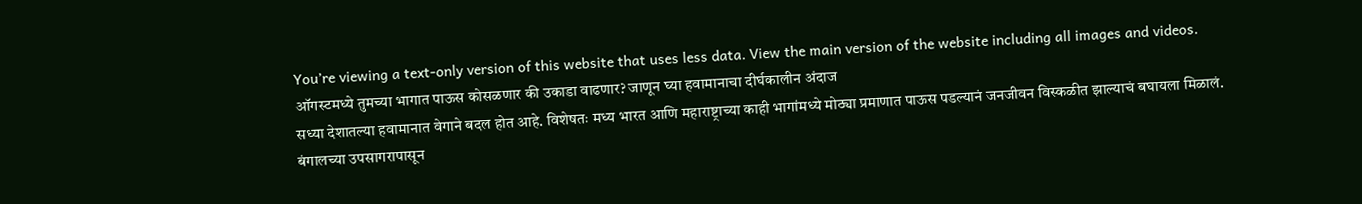You’re viewing a text-only version of this website that uses less data. View the main version of the website including all images and videos.
ऑगस्टमध्ये तुमच्या भागात पाऊस कोसळणार की उकाडा वाढणार? जाणून घ्या हवामानाचा दीर्घकालीन अंदाज
सध्या देशातल्या हवामानात वेगाने बदल होत आहे. विशेषतः मध्य भारत आणि महाराष्ट्राच्या काही भागांमध्ये मोठ्या प्रमाणात पाऊस पडल्यानं जनजीवन विस्कळीत झाल्याचं बघायला मिळालं.
बंगालच्या उपसागरापासून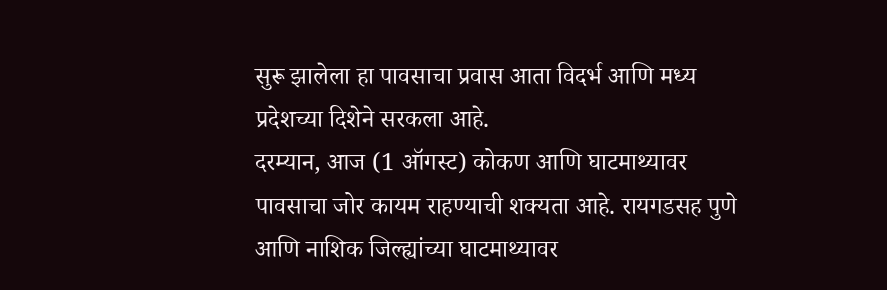सुरू झालेला हा पावसाचा प्रवास आता विदर्भ आणि मध्य प्रदेशच्या दिशेने सरकला आहे.
दरम्यान, आज (1 ऑगस्ट) कोकण आणि घाटमाथ्यावर पावसाचा जोर कायम राहण्याची शक्यता आहे. रायगडसह पुणे आणि नाशिक जिल्ह्यांच्या घाटमाथ्यावर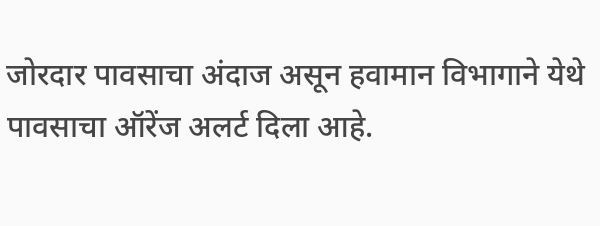जोरदार पावसाचा अंदाज असून हवामान विभागाने येथे पावसाचा ऑरेंज अलर्ट दिला आहे.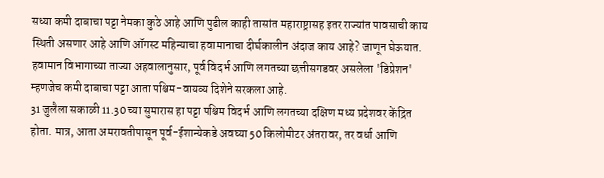सध्या कमी दाबाचा पट्टा नेमका कुठे आहे आणि पुढील काही तासांत महाराष्ट्रासह इतर राज्यांत पावसाची काय स्थिती असणार आहे आणि ऑगस्ट महिन्याचा हवामानाचा दीर्घकालीन अंदाज काय आहे? जाणून घेऊयात.
हवामान विभागाच्या ताज्या अहवालानुसार, पूर्व विदर्भ आणि लगतच्या छत्तीसगडवर असलेला 'डिप्रेशन' म्हणजेच कमी दाबाचा पट्टा आता पश्चिम-वायव्य दिशेने सरकला आहे.
31 जुलैला सकाळी 11.30 च्या सुमारास हा पट्टा पश्चिम विदर्भ आणि लगतच्या दक्षिण मध्य प्रदेशवर केंद्रित होता. मात्र, आता अमरावतीपासून पूर्व-ईशान्येकडे अवघ्या 50 किलोमीटर अंतरावर, तर वर्धा आणि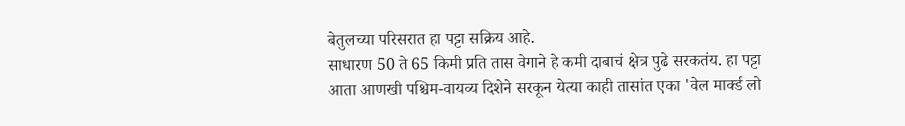बेतुलच्या परिसरात हा पट्टा सक्रिय आहे.
साधारण 50 ते 65 किमी प्रति तास वेगाने हे कमी दाबाचं क्षेत्र पुढे सरकतंय. हा पट्टा आता आणखी पश्चिम-वायव्य दिशेने सरकून येत्या काही तासांत एका 'वेल मार्क्ड लो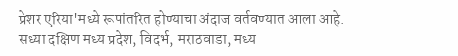प्रेशर एरिया'मध्ये रूपांतरित होण्याचा अंदाज वर्तवण्यात आला आहे.
सध्या दक्षिण मध्य प्रदेश, विदर्भ, मराठवाडा, मध्य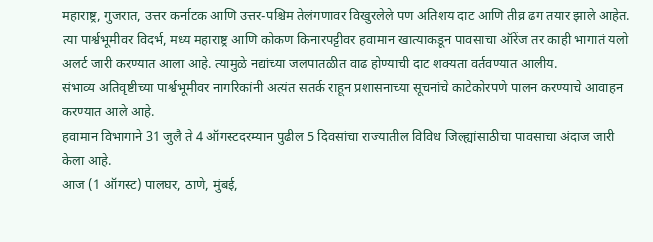महाराष्ट्र, गुजरात, उत्तर कर्नाटक आणि उत्तर-पश्चिम तेलंगणावर विखुरलेले पण अतिशय दाट आणि तीव्र ढग तयार झाले आहेत.
त्या पार्श्वभूमीवर विदर्भ, मध्य महाराष्ट्र आणि कोकण किनारपट्टीवर हवामान खात्याकडून पावसाचा ऑरेंज तर काही भागातं यलो अलर्ट जारी करण्यात आला आहे. त्यामुळे नद्यांच्या जलपातळीत वाढ होण्याची दाट शक्यता वर्तवण्यात आलीय.
संभाव्य अतिवृष्टीच्या पार्श्वभूमीवर नागरिकांनी अत्यंत सतर्क राहून प्रशासनाच्या सूचनांचे काटेकोरपणे पालन करण्याचे आवाहन करण्यात आले आहे.
हवामान विभागाने 31 जुलै ते 4 ऑगस्टदरम्यान पुढील 5 दिवसांचा राज्यातील विविध जिल्ह्यांसाठीचा पावसाचा अंदाज जारी केला आहे.
आज (1 ऑगस्ट) पालघर, ठाणे, मुंबई,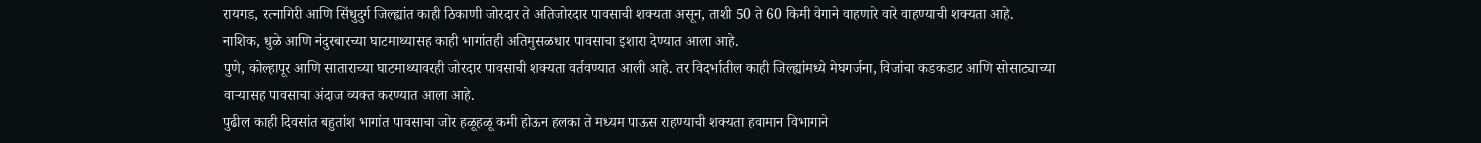रायगड, रत्नागिरी आणि सिंधुदुर्ग जिल्ह्यांत काही ठिकाणी जोरदार ते अतिजोरदार पावसाची शक्यता असून, ताशी 50 ते 60 किमी वेगाने वाहणारे वारे वाहण्याची शक्यता आहे.
नाशिक, धुळे आणि नंदुरबारच्या घाटमाथ्यासह काही भागांतही अतिमुसळधार पावसाचा इशारा देण्यात आला आहे.
पुणे, कोल्हापूर आणि साताराच्या घाटमाथ्यावरही जोरदार पावसाची शक्यता वर्तवण्यात आली आहे. तर विदर्भातील काही जिल्ह्यांमध्ये मेघगर्जना, विजांचा कडकडाट आणि सोसाट्याच्या वाऱ्यासह पावसाचा अंदाज व्यक्त करण्यात आला आहे.
पुढील काही दिवसांत बहुतांश भागांत पावसाचा जोर हळूहळू कमी होऊन हलका ते मध्यम पाऊस राहण्याची शक्यता हवामान विभागाने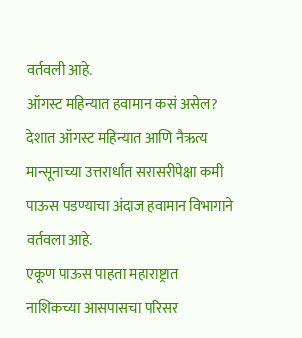वर्तवली आहे.
ऑगस्ट महिन्यात हवामान कसं असेल?
देशात ऑगस्ट महिन्यात आणि नैऋत्य मान्सूनाच्या उत्तरार्धात सरासरीपेक्षा कमी पाऊस पडण्याचा अंदाज हवामान विभागाने वर्तवला आहे.
एकूण पाऊस पाहता महाराष्ट्रात नाशिकच्या आसपासचा परिसर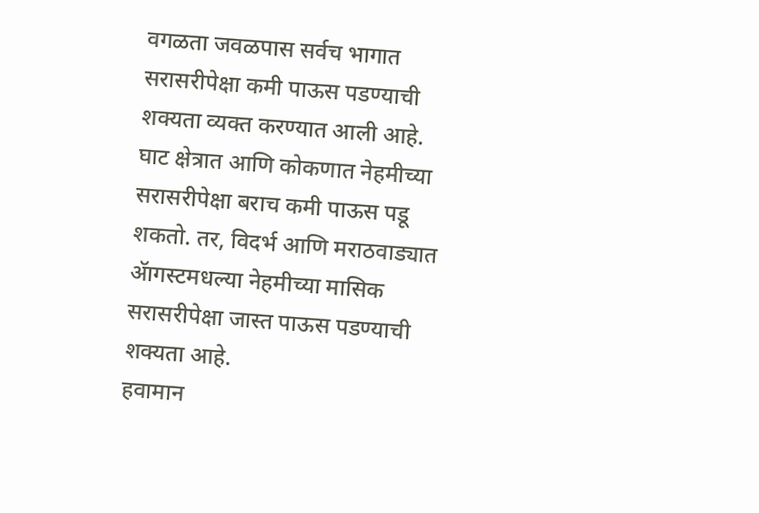वगळता जवळपास सर्वच भागात सरासरीपेक्षा कमी पाऊस पडण्याची शक्यता व्यक्त करण्यात आली आहे.
घाट क्षेत्रात आणि कोकणात नेहमीच्या सरासरीपेक्षा बराच कमी पाऊस पडू शकतो. तर, विदर्भ आणि मराठवाड्यात ॲागस्टमधल्या नेहमीच्या मासिक सरासरीपेक्षा जास्त पाऊस पडण्याची शक्यता आहे.
हवामान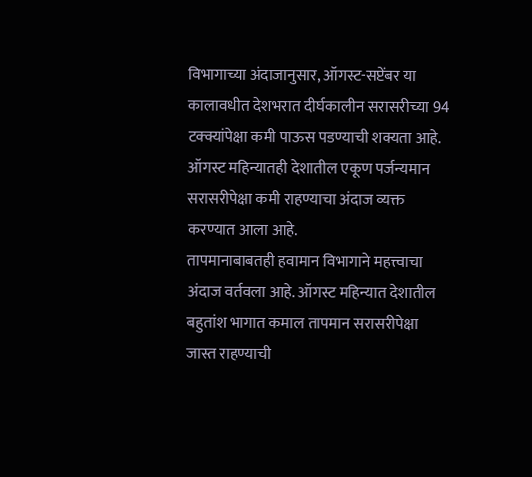विभागाच्या अंदाजानुसार, ऑगस्ट-सप्टेंबर या कालावधीत देशभरात दीर्घकालीन सरासरीच्या 94 टक्क्यांपेक्षा कमी पाऊस पडण्याची शक्यता आहे. ऑगस्ट महिन्यातही देशातील एकूण पर्जन्यमान सरासरीपेक्षा कमी राहण्याचा अंदाज व्यक्त करण्यात आला आहे.
तापमानाबाबतही हवामान विभागाने महत्त्वाचा अंदाज वर्तवला आहे. ऑगस्ट महिन्यात देशातील बहुतांश भागात कमाल तापमान सरासरीपेक्षा जास्त राहण्याची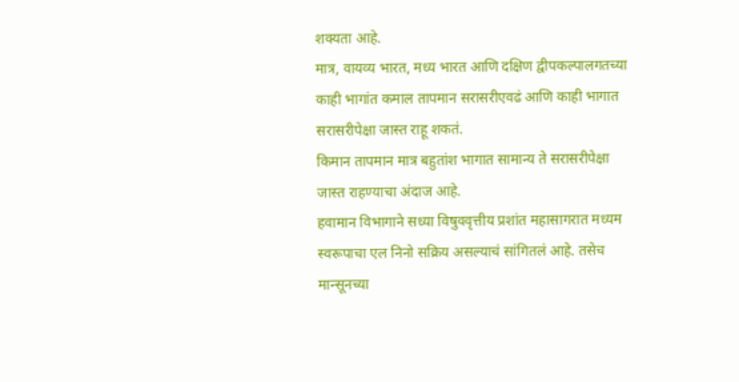शक्यता आहे.
मात्र, वायव्य भारत, मध्य भारत आणि दक्षिण द्वीपकल्पालगतच्या काही भागांत कमाल तापमान सरासरीएवढं आणि काही भागात सरासरीपेक्षा जास्त राहू शकतं.
किमान तापमान मात्र बहुतांश भागात सामान्य ते सरासरीपेक्षा जास्त राहण्याचा अंदाज आहे.
हवामान विभागाने सध्या विषुववृत्तीय प्रशांत महासागरात मध्यम स्वरूपाचा एल निनो सक्रिय असल्याचं सांगितलं आहे. तसेच मान्सूनच्या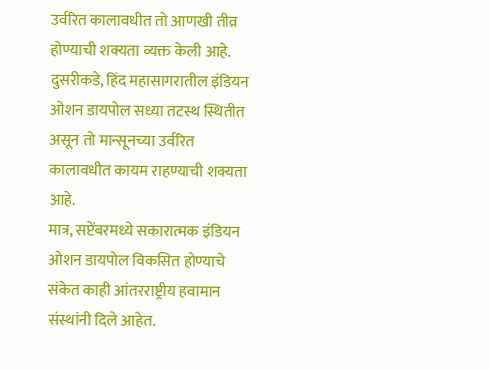उर्वरित कालावधीत तो आणखी तीव्र होण्याची शक्यता व्यक्त केली आहे.
दुसरीकडे, हिंद महासागरातील इंडियन ओशन डायपोल सध्या तटस्थ स्थितीत असून तो मान्सूनच्या उर्वरित कालावधीत कायम राहण्याची शक्यता आहे.
मात्र, सप्टेंबरमध्ये सकारात्मक इंडियन ओशन डायपोल विकसित होण्याचे संकेत काही आंतरराष्ट्रीय हवामान संस्थांनी दिले आहेत.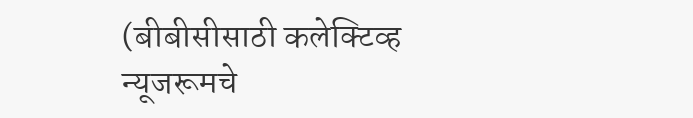(बीबीसीसाठी कलेक्टिव्ह न्यूजरूमचे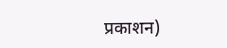प्रकाशन)